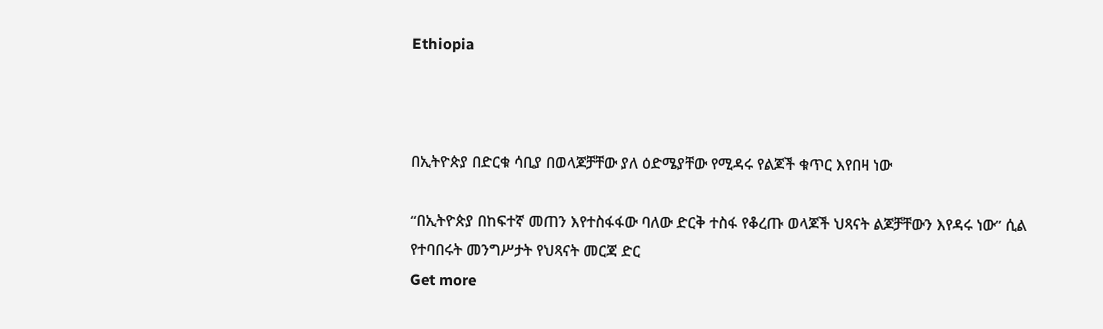Ethiopia



በኢትዮጵያ በድርቁ ሳቢያ በወላጆቻቸው ያለ ዕድሜያቸው የሚዳሩ የልጆች ቁጥር እየበዛ ነው

“በኢትዮጵያ በከፍተኛ መጠን እየተስፋፋው ባለው ድርቅ ተስፋ የቆረጡ ወላጆች ህጻናት ልጆቻቸውን እየዳሩ ነው” ሲል የተባበሩት መንግሥታት የህጻናት መርጃ ድር
Get more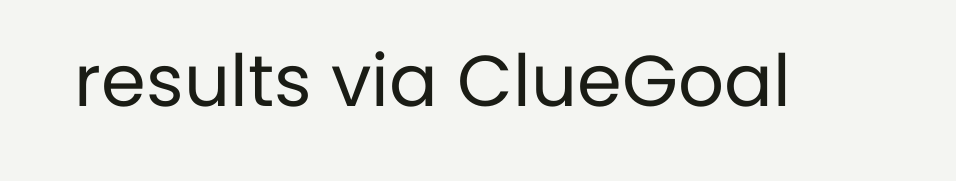results via ClueGoal